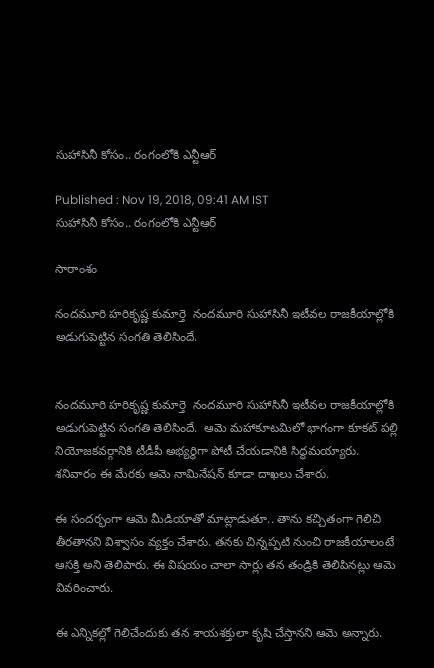సుహాసినీ కోసం.. రంగంలోకి ఎన్టీఆర్

Published : Nov 19, 2018, 09:41 AM IST
సుహాసినీ కోసం.. రంగంలోకి ఎన్టీఆర్

సారాంశం

నందమూరి హరికృష్ణ కుమార్తె  నందమూరి సుహాసినీ ఇటీవల రాజకీయాల్లోకి అడుగుపెట్టిన సంగతి తెలిసిందే.


నందమూరి హరికృష్ణ కుమార్తె  నందమూరి సుహాసినీ ఇటీవల రాజకీయాల్లోకి అడుగుపెట్టిన సంగతి తెలిసిందే.  ఆమె మహాకూటమిలో భాగంగా కూకట్ పల్లి నియోజకవర్గానికి టీడీపీ అభ్యర్థిగా పోటీ చేయడానికి సిద్ధమయ్యారు. శనివారం ఈ మేరకు ఆమె నామినేషన్ కూడా దాఖలు చేశారు.

ఈ సందర్భంగా ఆమె మీడియాతో మాట్లాడుతూ.. తాను కచ్చితంగా గెలిచి తీరతానని విశ్వాసం వ్యక్తం చేశారు. తనకు చిన్నప్పటి నుంచి రాజకీయాలంటే ఆసక్తి అని తెలిపారు. ఈ విషయం చాలా సార్లు తన తండ్రికి తెలిపినట్లు ఆమె వివరించారు.

ఈ ఎన్నికల్లో గెలిచేందుకు తన శాయశక్తులా కృషి చేస్తానని ఆమె అన్నారు.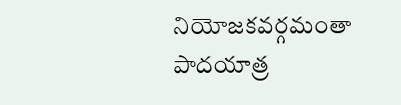నియోజకవర్గమంతా పాదయాత్ర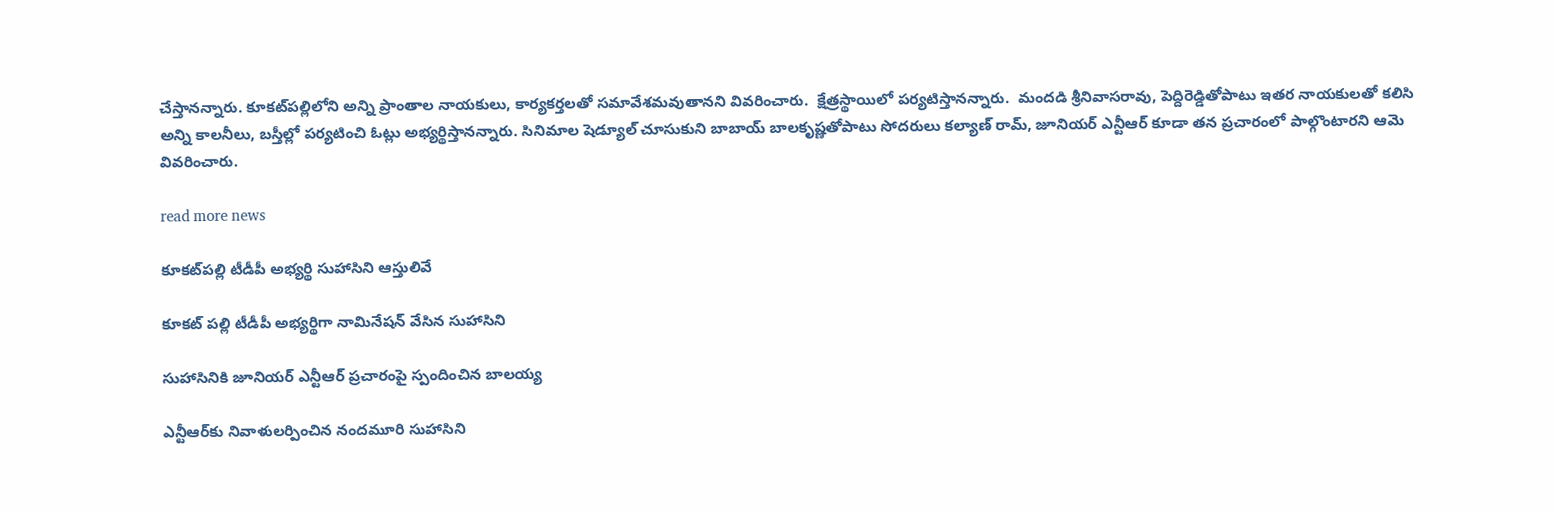చేస్తానన్నారు. కూకట్‌పల్లిలోని అన్ని ప్రాంతాల నాయకులు, కార్యకర్తలతో సమావేశమవుతానని వివరించారు.  క్షేత్రస్థాయిలో పర్యటిస్తానన్నారు.  మందడి శ్రీనివాసరావు, పెద్దిరెడ్డితోపాటు ఇతర నాయకులతో కలిసి అన్ని కాలనీలు, బస్తీల్లో పర్యటించి ఓట్లు అభ్యర్థిస్తానన్నారు. సినిమాల షెడ్యూల్‌ చూసుకుని బాబాయ్ బాలకృష్ణతోపాటు సోదరులు కల్యాణ్‌ రామ్‌, జూనియర్‌ ఎన్టీఆర్‌ కూడా తన ప్రచారంలో పాల్గొంటారని ఆమె వివరించారు.

read more news

కూకట్‌పల్లి టీడీపీ అభ్యర్థి సుహాసిని ఆస్తులివే

కూకట్ పల్లి టీడీపీ అభ్యర్థిగా నామినేషన్ వేసిన సుహాసిని

సుహాసినికి జూనియర్ ఎన్టీఆర్ ప్రచారంపై స్పందించిన బాలయ్య

ఎన్టీఆర్‌‌కు నివాళులర్పించిన నందమూరి సుహాసిని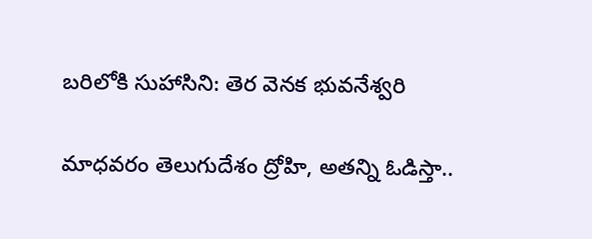బరిలోకి సుహాసిని: తెర వెనక భువనేశ్వరి

మాధవరం తెలుగుదేశం ద్రోహి, అతన్ని ఓడిస్తా..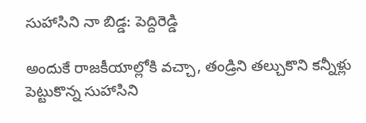సుహాసిని నా బిడ్డ: పెద్దిరెడ్డి

అందుకే రాజకీయాల్లోకి వచ్చా, తండ్రిని తల్చుకొని కన్నీళ్లు పెట్టుకొన్న సుహాసిని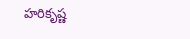హరికృష్ణ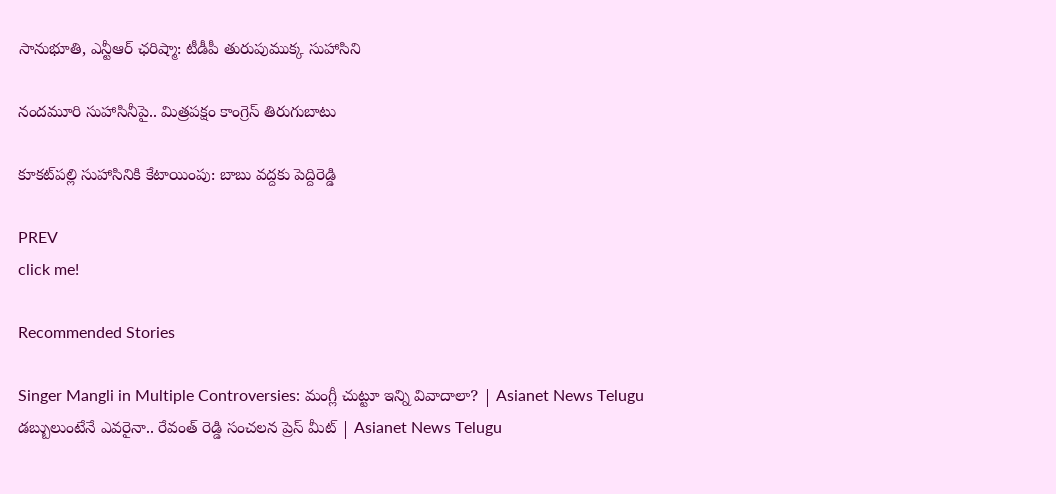సానుభూతి, ఎన్టీఆర్ ఛరిష్మా: టీడీపీ తురుపుముక్క సుహాసిని

నందమూరి సుహాసినీపై.. మిత్రపక్షం కాంగ్రెస్ తిరుగుబాటు

కూకట్‌పల్లి సుహాసినికి కేటాయింపు: బాబు వద్దకు పెద్దిరెడ్డి

PREV
click me!

Recommended Stories

Singer Mangli in Multiple Controversies: మంగ్లీ చుట్టూ ఇన్ని వివాదాలా? | Asianet News Telugu
డబ్బులుంటేనే ఎవరైనా.. రేవంత్ రెడ్డి సంచలన ప్రెస్ మీట్ | Asianet News Telugu